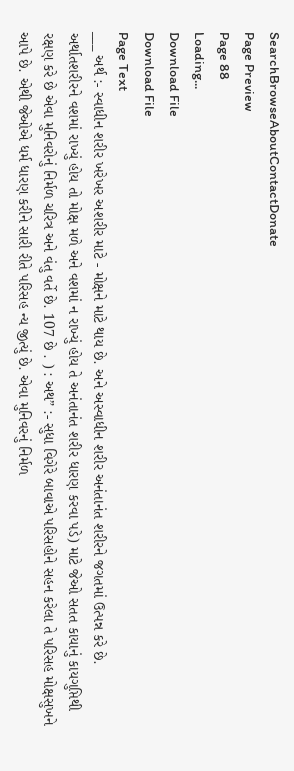SearchBrowseAboutContactDonate
Page Preview
Page 88
Loading...
Download File
Download File
Page Text
___ અર્થ :- સ્વાધીન શરીર ખરેખર અશરીર માટે - મોક્ષને માટે થાય છે. અને અસ્વાધીન શરીર અનંતાનંત શરીરને જગતમાં ઉત્પન્ન કરે છે. અર્થાતશરીરને વશમાં રાખ્યું હોય તો મોક્ષ મળે અને વશમાં ન રાખ્યું હોય તે અનંતાનંત શરીર ધારણ કરવા પડે) માટે જેઓ સતત કાયાનું કાયગુપ્તિથી રક્ષણ કરે છે એવા મુનિવરોનું નિર્મળ ચરિત્ર અને વંતુ વર્તે છે. 107 છે . ) : અથ” :- સુધા વિગેરે બાવાએ પરિસહોને સહન કરેલા તે પરિસહ મોક્ષસુખને આપે છે. એથી જેઓએ ધર્મ ધારણ કરીને સારી રીતે પરિસહ ન્ય જીત્યું છે. એવા મુનિવરનું નિર્મળ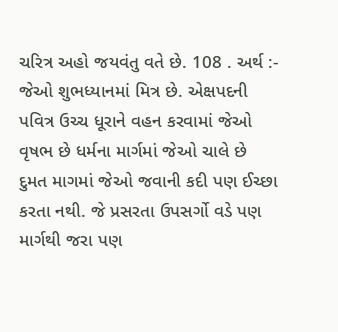ચરિત્ર અહો જયવંતુ વતે છે. 108 . અર્થ :- જેઓ શુભધ્યાનમાં મિત્ર છે. એક્ષપદની પવિત્ર ઉચ્ચ ધૂરાને વહન કરવામાં જેઓ વૃષભ છે ધર્મના માર્ગમાં જેઓ ચાલે છે દુમત માગમાં જેઓ જવાની કદી પણ ઈચ્છા કરતા નથી. જે પ્રસરતા ઉપસર્ગો વડે પણ માર્ગથી જરા પણ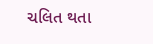ચલિત થતા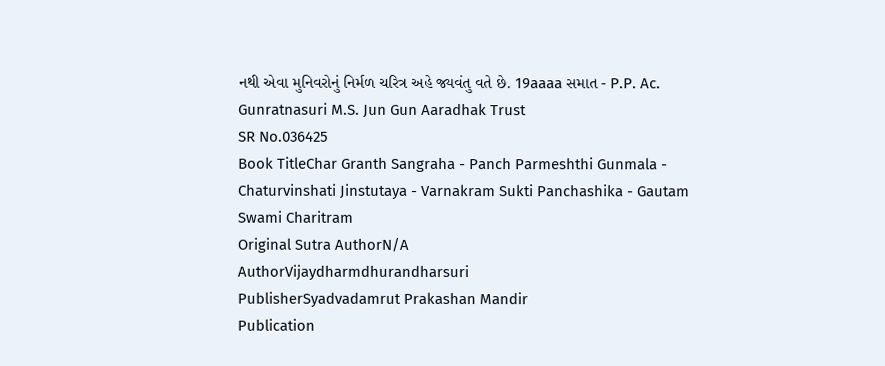નથી એવા મુનિવરોનું નિર્મળ ચરિત્ર અહે જ્યવંતુ વતે છે. 19aaaa સમાત - P.P. Ac. Gunratnasuri M.S. Jun Gun Aaradhak Trust
SR No.036425
Book TitleChar Granth Sangraha - Panch Parmeshthi Gunmala - Chaturvinshati Jinstutaya - Varnakram Sukti Panchashika - Gautam Swami Charitram
Original Sutra AuthorN/A
AuthorVijaydharmdhurandharsuri
PublisherSyadvadamrut Prakashan Mandir
Publication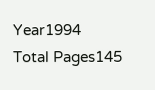Year1994
Total Pages145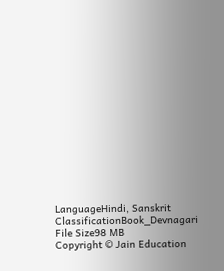LanguageHindi, Sanskrit
ClassificationBook_Devnagari
File Size98 MB
Copyright © Jain Education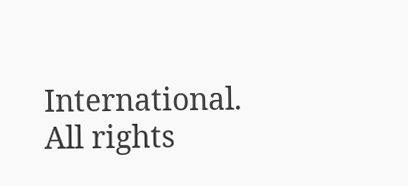International. All rights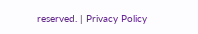reserved. | Privacy Policy